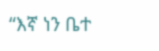“እኛ ነን ቤተ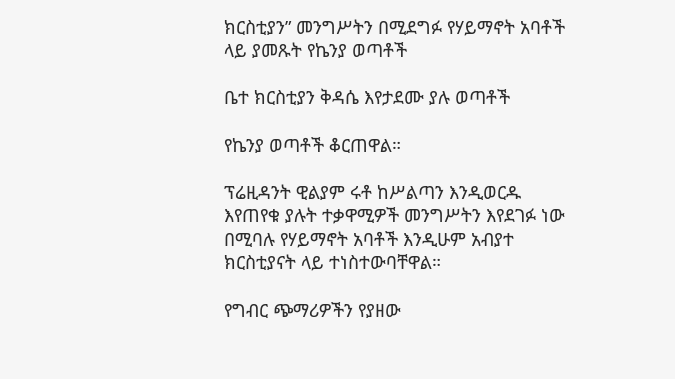ክርስቲያን” መንግሥትን በሚደግፉ የሃይማኖት አባቶች ላይ ያመጹት የኬንያ ወጣቶች

ቤተ ክርስቲያን ቅዳሴ እየታደሙ ያሉ ወጣቶች

የኬንያ ወጣቶች ቆርጠዋል።

ፕሬዚዳንት ዊልያም ሩቶ ከሥልጣን እንዲወርዱ እየጠየቁ ያሉት ተቃዋሚዎች መንግሥትን እየደገፉ ነው በሚባሉ የሃይማኖት አባቶች እንዲሁም አብያተ ክርስቲያናት ላይ ተነስተውባቸዋል።

የግብር ጭማሪዎችን የያዘው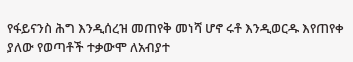የፋይናንስ ሕግ እንዲሰረዝ መጠየቅ መነሻ ሆኖ ሩቶ እንዲወርዱ እየጠየቀ ያለው የወጣቶች ተቃውሞ ለአብያተ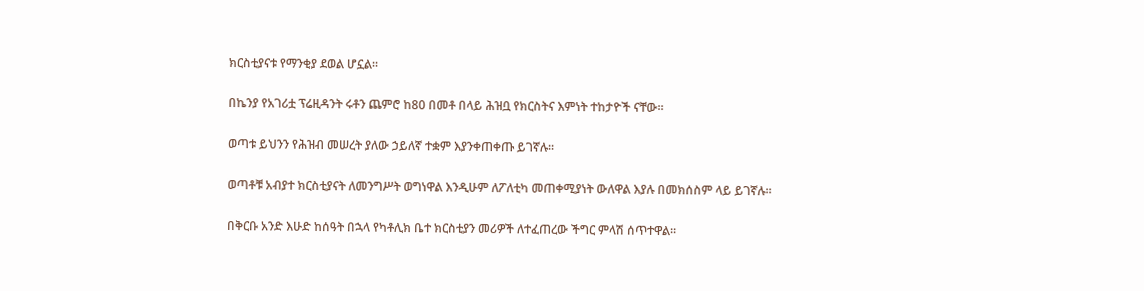ክርስቲያናቱ የማንቂያ ደወል ሆኗል።

በኬንያ የአገሪቷ ፕሬዚዳንት ሩቶን ጨምሮ ከ80 በመቶ በላይ ሕዝቧ የክርስትና እምነት ተከታዮች ናቸው።

ወጣቱ ይህንን የሕዝብ መሠረት ያለው ኃይለኛ ተቋም እያንቀጠቀጡ ይገኛሉ።

ወጣቶቹ አብያተ ክርስቲያናት ለመንግሥት ወግነዋል እንዲሁም ለፖለቲካ መጠቀሚያነት ውለዋል እያሉ በመክሰስም ላይ ይገኛሉ።

በቅርቡ አንድ እሁድ ከሰዓት በኋላ የካቶሊክ ቤተ ክርስቲያን መሪዎች ለተፈጠረው ችግር ምላሽ ሰጥተዋል።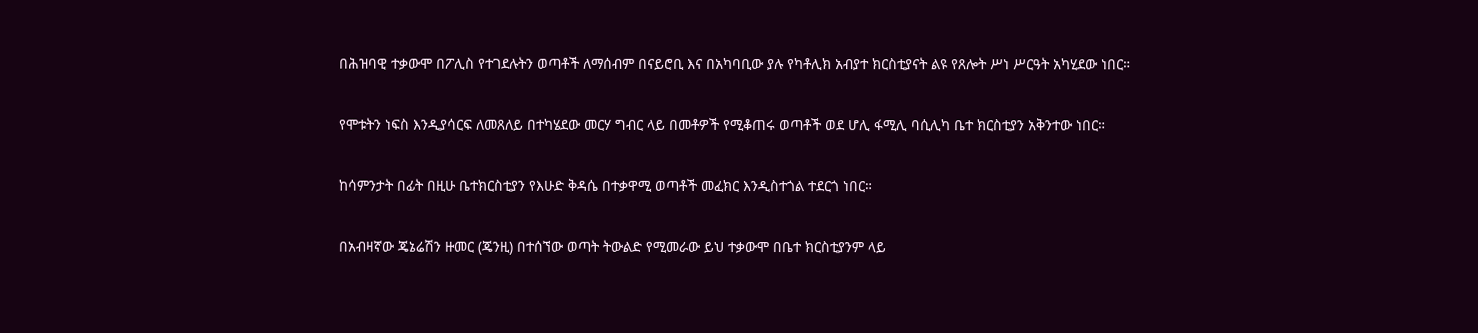በሕዝባዊ ተቃውሞ በፖሊስ የተገደሉትን ወጣቶች ለማሰብም በናይሮቢ እና በአካባቢው ያሉ የካቶሊክ አብያተ ክርስቲያናት ልዩ የጸሎት ሥነ ሥርዓት አካሂደው ነበር።

የሞቱትን ነፍስ እንዲያሳርፍ ለመጸለይ በተካሄደው መርሃ ግብር ላይ በመቶዎች የሚቆጠሩ ወጣቶች ወደ ሆሊ ፋሚሊ ባሲሊካ ቤተ ክርስቲያን አቅንተው ነበር።

ከሳምንታት በፊት በዚሁ ቤተክርስቲያን የእሁድ ቅዳሴ በተቃዋሚ ወጣቶች መፈክር እንዲስተጎል ተደርጎ ነበር።

በአብዛኛው ጄኔሬሽን ዙመር (ጄንዚ) በተሰኘው ወጣት ትውልድ የሚመራው ይህ ተቃውሞ በቤተ ክርስቲያንም ላይ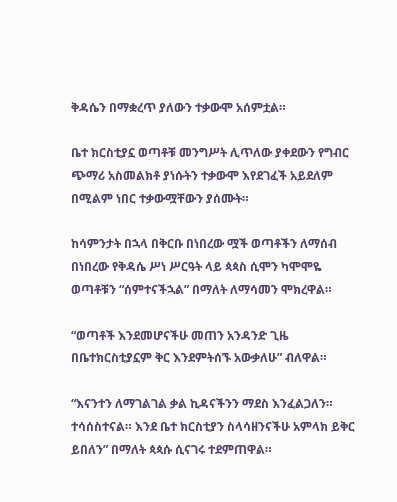ቅዳሴን በማቋረጥ ያለውን ተቃውሞ አሰምቷል።

ቤተ ክርስቲያኗ ወጣቶቹ መንግሥት ሊጥለው ያቀደውን የግብር ጭማሪ አስመልክቶ ያነሱትን ተቃውሞ እየደገፈች አይደለም በሚልም ነበር ተቃውሟቸውን ያሰሙት።

ከሳምንታት በኋላ በቅርቡ በነበረው ሟች ወጣቶችን ለማሰብ በነበረው የቅዳሴ ሥነ ሥርዓት ላይ ጳጳስ ሲሞን ካሞሞዬ ወጣቶቹን “ሰምተናችኋል” በማለት ለማሳመን ሞክረዋል።

“ወጣቶች እንደመሆናችሁ መጠን አንዳንድ ጊዜ በቤተክርስቲያኗም ቅር እንደምትሰኙ አውቃለሁ” ብለዋል።

“እናንተን ለማገልገል ቃል ኪዳናችንን ማደስ እንፈልጋለን። ተሳሰስተናል። እንደ ቤተ ክርስቲያን ስላሳዘንናችሁ አምላክ ይቅር ይበለን” በማለት ጳጳሱ ሲናገሩ ተደምጠዋል።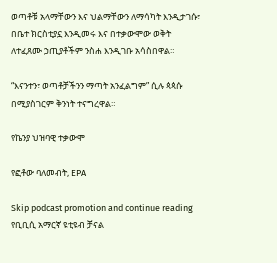ወጣቶቹ አላማቸውን እና ህልማቸውን ለማሳካት እንዲታገሱ፣ በቤተ ክርስቲያኗ እንዲመሩ እና በተቃውሞው ወቅት ለተፈጸሙ ኃጢያቶችም ንስሐ እንዲገቡ አሳስበዋል።

“እናንተን፣ ወጣቶቻችንን ማጣት አንፈልግም” ሲሉ ጳጳሱ በሚያስገርም ቅንነት ተናግረዋል።

የኬንያ ህዝባዊ ተቃውሞ

የፎቶው ባለመብት, EPA

Skip podcast promotion and continue reading
የቢቢሲ አማርኛ ዩቲዩብ ቻናል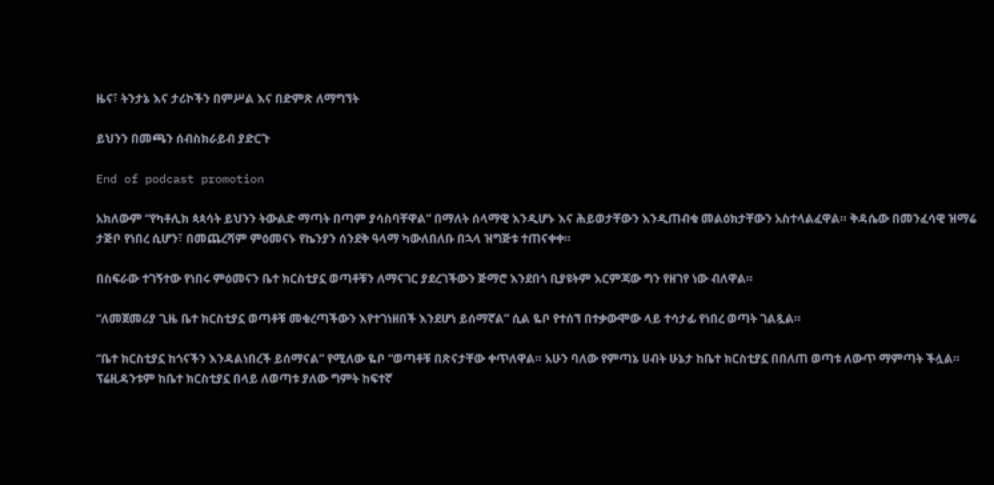ዜና፣ ትንታኔ እና ታሪኮችን በምሥል እና በድምጽ ለማግኘት

ይህንን በመጫን ሰብስክራይብ ያድርጉ

End of podcast promotion

አክለውም “የካቶሊክ ጳጳሳት ይህንን ትውልድ ማጣት በጣም ያሳስባቸዋል” በማለት ሰላማዊ እንዲሆኑ እና ሕይወታቸውን እንዲጠብቁ መልዕክታቸውን አስተላልፈዋል። ቅዳሴው በመንፈሳዊ ዝማሬ ታጅቦ የነበረ ሲሆን፣ በመጨረሻም ምዕመናኑ የኬንያን ሰንደቅ ዓላማ ካውለበለቡ በኋላ ዝግጅቱ ተጠናቀቀ።

በስፍራው ተገኝተው የነበሩ ምዕመናን ቤተ ክርስቲያኗ ወጣቶቹን ለማናገር ያደረገችውን ጅማሮ እንደበጎ ቢያዩትም እርምጃው ግን የዘገየ ነው ብለዋል።

“ለመጀመሪያ ጊዜ ቤተ ክርስቲያኗ ወጣቶቹ መቁረጣችውን እየተገነዘበች እንደሆነ ይሰማኛል” ሲል ዬቦ የተሰኘ በተቃውሞው ላይ ተሳታፊ የነበረ ወጣት ገልጿል።

“ቤተ ክርስቲያኗ ከጎናችን እንዳልነበረች ይሰማናል” የሚለው ዬቦ “ወጣቶቹ በጽናታቸው ቀጥለዋል። አሁን ባለው የምጣኔ ሀብት ሁኔታ ከቤተ ክርስቲያኗ በበለጠ ወጣቱ ለውጥ ማምጣት ችሏል። ፕሬዚዳንቱም ከቤተ ክርስቲያኗ በላይ ለወጣቱ ያለው ግምት ከፍተኛ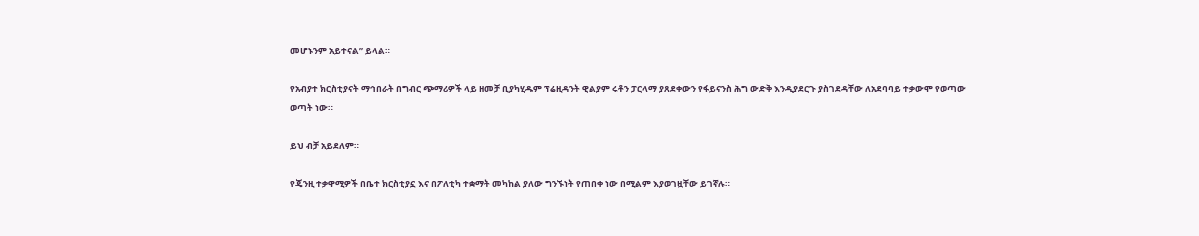መሆኑንም አይተናል” ይላል።

የአብያተ ክርስቲያናት ማኅበራት በግብር ጭማሪዎች ላይ ዘመቻ ቢያካሂዱም ፕሬዚዳንት ዊልያም ሩቶን ፓርላማ ያጸደቀውን የፋይናንስ ሕግ ውድቅ እንዲያደርጉ ያስገደዳቸው ለአደባባይ ተቃውሞ የወጣው ወጣት ነው።

ይህ ብቻ አይደለም።

የጄንዚ ተቃዋሚዎች በቤተ ክርስቲያኗ እና በፖለቲካ ተቋማት መካከል ያለው ግንኙነት የጠበቀ ነው በሚልም እያወገዟቸው ይገኛሉ።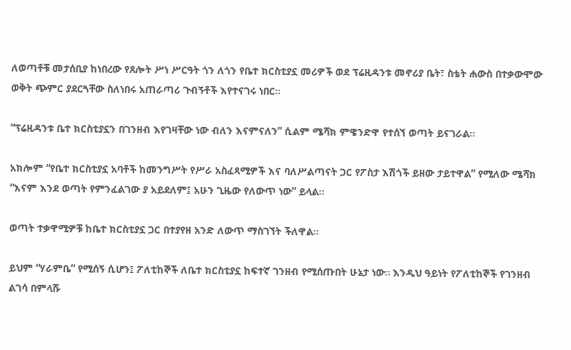ለወጣቶቹ መታሰቢያ ከነበረው የጸሎት ሥነ ሥርዓት ጎን ለጎን የቤተ ክርስቲያኗ መሪዎች ወደ ፕሬዚዳንቱ መኖሪያ ቤት፣ ስቴት ሐውስ በተቃውሞው ወቅት ጭምር ያደርጓቸው ስለነበሩ አጠራጣሪ ጉብኝቶች እየተናገሩ ነበር።

“ፕሬዚዳንቱ ቤተ ክርስቲያኗን በገንዘብ እየገዛቸው ነው ብለን እናምናለን” ሲልም ሜሻክ ምዌንድዋ የተሰኘ ወጣት ይናገራል።

አክሎም “የቤተ ክርስቲያኗ አባቶች ከመንግሥት የሥራ አስፈጻሚዎች እና ባለሥልጣናት ጋር የፖስታ እሽጎች ይዘው ታይተዋል” የሚለው ሜሻክ “እናም እንደ ወጣት የምንፈልገው ያ አይደለም፤ አሁን ጊዜው የለውጥ ነው” ይላል።

ወጣት ተቃዋሚዎቹ ከቤተ ክርስቲያኗ ጋር በተያየዘ አንድ ለውጥ ማስገኘት ችለዋል።

ይህም “ሃራምቤ” የሚሰኝ ሲሆን፤ ፖለቲከኞች ለቤተ ክርስቲያኗ ከፍተኛ ገንዘብ የሚሰጡበት ሁኔታ ነው። እንዲህ ዓይነት የፖለቲከኞች የገንዘብ ልገሳ በምላሹ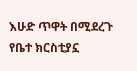እሁድ ጥዋት በሚደረጉ የቤተ ክርስቲያኗ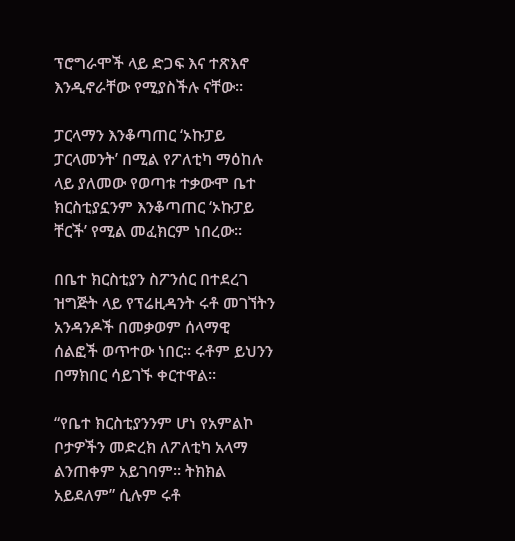ፕሮግራሞች ላይ ድጋፍ እና ተጽእኖ እንዲኖራቸው የሚያስችሉ ናቸው።

ፓርላማን እንቆጣጠር ‘ኦኩፓይ ፓርላመንት’ በሚል የፖለቲካ ማዕከሉ ላይ ያለመው የወጣቱ ተቃውሞ ቤተ ክርስቲያኗንም እንቆጣጠር ‘ኦኩፓይ ቸርች’ የሚል መፈክርም ነበረው።

በቤተ ክርስቲያን ስፖንሰር በተደረገ ዝግጅት ላይ የፕሬዚዳንት ሩቶ መገኘትን አንዳንዶች በመቃወም ሰላማዊ ሰልፎች ወጥተው ነበር። ሩቶም ይህንን በማክበር ሳይገኙ ቀርተዋል።

“የቤተ ክርስቲያንንም ሆነ የአምልኮ ቦታዎችን መድረክ ለፖለቲካ አላማ ልንጠቀም አይገባም። ትክክል አይደለም” ሲሉም ሩቶ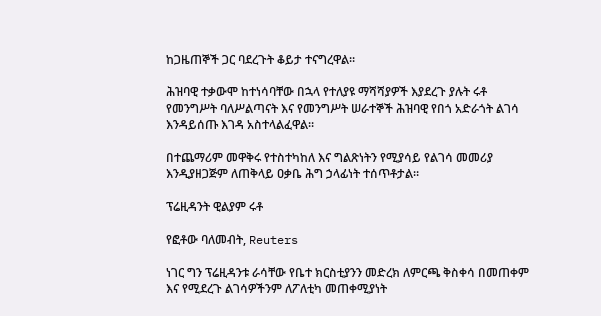ከጋዜጠኞች ጋር ባደረጉት ቆይታ ተናግረዋል።

ሕዝባዊ ተቃውሞ ከተነሳባቸው በኋላ የተለያዩ ማሻሻያዎች እያደረጉ ያሉት ሩቶ የመንግሥት ባለሥልጣናት እና የመንግሥት ሠራተኞች ሕዝባዊ የበጎ አድራጎት ልገሳ እንዳይሰጡ እገዳ አስተላልፈዋል።

በተጨማሪም መዋቅሩ የተስተካከለ እና ግልጽነትን የሚያሳይ የልገሳ መመሪያ እንዲያዘጋጅም ለጠቅላይ ዐቃቤ ሕግ ኃላፊነት ተሰጥቶታል።

ፕሬዚዳንት ዊልያም ሩቶ

የፎቶው ባለመብት, Reuters

ነገር ግን ፕሬዚዳንቱ ራሳቸው የቤተ ክርስቲያንን መድረክ ለምርጫ ቅስቀሳ በመጠቀም እና የሚደረጉ ልገሳዎችንም ለፖለቲካ መጠቀሚያነት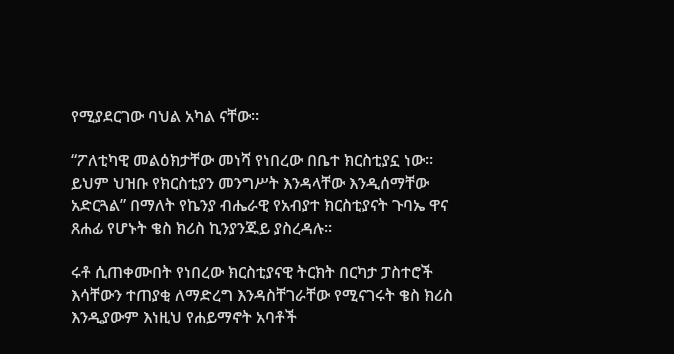የሚያደርገው ባህል አካል ናቸው።

“ፖለቲካዊ መልዕክታቸው መነሻ የነበረው በቤተ ክርስቲያኗ ነው። ይህም ህዝቡ የክርስቲያን መንግሥት እንዳላቸው እንዲሰማቸው አድርጓል” በማለት የኬንያ ብሔራዊ የአብያተ ክርስቲያናት ጉባኤ ዋና ጸሐፊ የሆኑት ቄስ ክሪስ ኪንያንጁይ ያስረዳሉ።

ሩቶ ሲጠቀሙበት የነበረው ክርስቲያናዊ ትርክት በርካታ ፓስተሮች እሳቸውን ተጠያቂ ለማድረግ እንዳስቸገራቸው የሚናገሩት ቄስ ክሪስ እንዲያውም እነዚህ የሐይማኖት አባቶች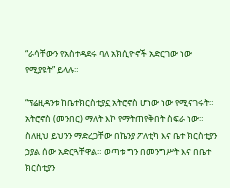“ራሳቸውን የአስተዳደሩ ባለ አክሲዮኖች አድርገው ነው የሚያዩት” ይላሉ።

“ፕሬዚዳንቱ ከቤተክርስቲያኗ አትሮኖስ ሆነው ነው የሚናገሩት። አትሮኖስ (መንበር) ማለት እኮ የማትጠየቅበት ስፍራ ነው። ስለዚህ ይህንን ማድረጋቸው በኬንያ ፖለቲካ እና ቤተ ክርስቲያን ኃያል ሰው አድርጓቸዋል። ወጣቱ ግን በመንግሥት እና በቤተ ክርስቲያን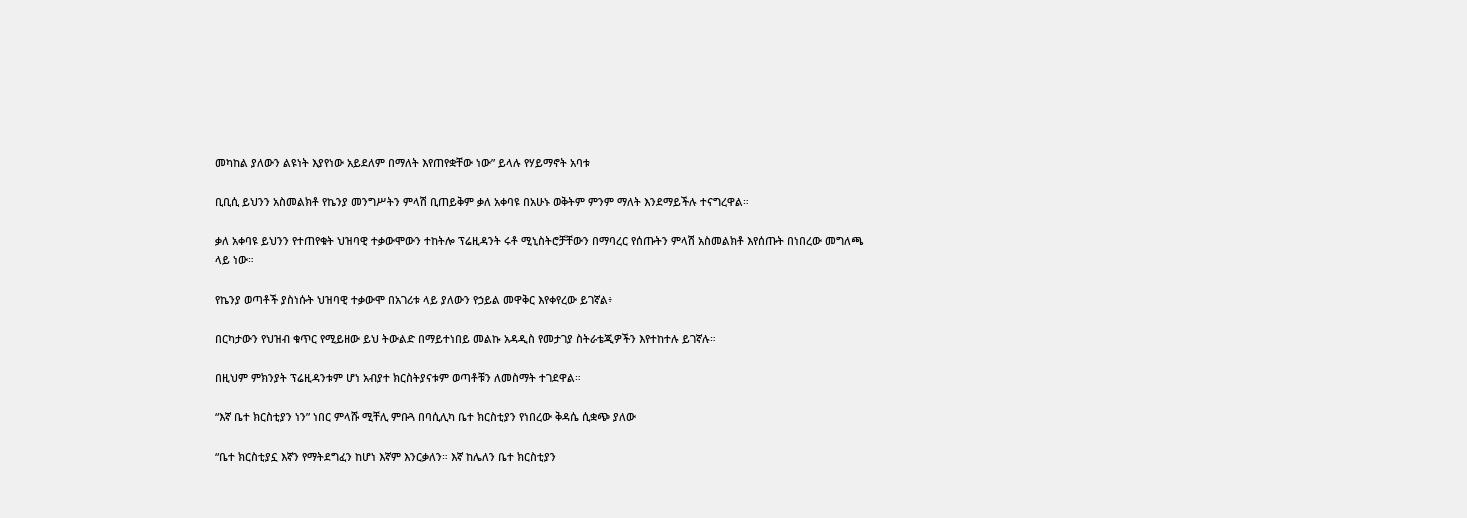መካከል ያለውን ልዩነት እያየነው አይደለም በማለት እየጠየቋቸው ነው” ይላሉ የሃይማኖት አባቱ

ቢቢሲ ይህንን አስመልክቶ የኬንያ መንግሥትን ምላሽ ቢጠይቅም ቃለ አቀባዩ በአሁኑ ወቅትም ምንም ማለት እንደማይችሉ ተናግረዋል።

ቃለ አቀባዩ ይህንን የተጠየቁት ህዝባዊ ተቃውሞውን ተከትሎ ፕሬዚዳንት ሩቶ ሚኒስትሮቻቸውን በማባረር የሰጡትን ምላሽ አስመልክቶ እየሰጡት በነበረው መግለጫ ላይ ነው።

የኬንያ ወጣቶች ያስነሱት ህዝባዊ ተቃውሞ በአገሪቱ ላይ ያለውን የኃይል መዋቅር እየቀየረው ይገኛል፥

በርካታውን የህዝብ ቁጥር የሚይዘው ይህ ትውልድ በማይተነበይ መልኩ አዳዲስ የመታገያ ስትራቴጂዎችን እየተከተሉ ይገኛሉ።

በዚህም ምክንያት ፕሬዚዳንቱም ሆነ አብያተ ክርስትያናቱም ወጣቶቹን ለመስማት ተገደዋል።

“እኛ ቤተ ክርስቲያን ነን” ነበር ምላሹ ሚቸሊ ምቡጓ በባሲሊካ ቤተ ክርስቲያን የነበረው ቅዳሴ ሲቋጭ ያለው

“ቤተ ክርስቲያኗ እኛን የማትደግፈን ከሆነ እኛም እንርቃለን። እኛ ከሌለን ቤተ ክርስቲያን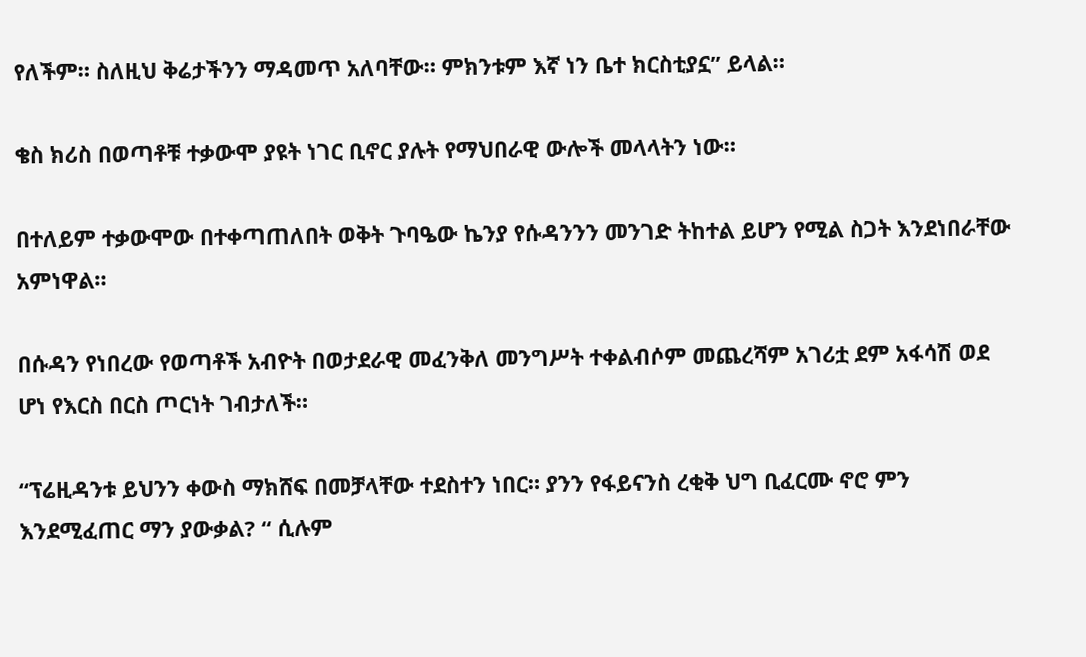የለችም። ስለዚህ ቅሬታችንን ማዳመጥ አለባቸው። ምክንቱም እኛ ነን ቤተ ክርስቲያኗ” ይላል።

ቄስ ክሪስ በወጣቶቹ ተቃውሞ ያዩት ነገር ቢኖር ያሉት የማህበራዊ ውሎች መላላትን ነው።

በተለይም ተቃውሞው በተቀጣጠለበት ወቅት ጉባዔው ኬንያ የሱዳንንን መንገድ ትከተል ይሆን የሚል ስጋት እንደነበራቸው አምነዋል።

በሱዳን የነበረው የወጣቶች አብዮት በወታደራዊ መፈንቅለ መንግሥት ተቀልብሶም መጨረሻም አገሪቷ ደም አፋሳሽ ወደ ሆነ የእርስ በርስ ጦርነት ገብታለች።

“ፕሬዚዳንቱ ይህንን ቀውስ ማክሸፍ በመቻላቸው ተደስተን ነበር። ያንን የፋይናንስ ረቂቅ ህግ ቢፈርሙ ኖሮ ምን እንደሚፈጠር ማን ያውቃል? “ ሲሉም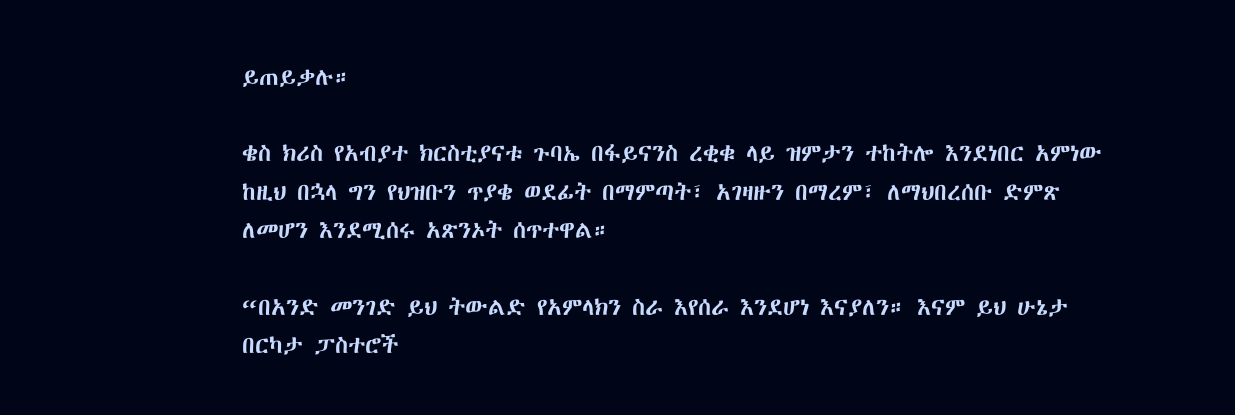ይጠይቃሉ።

ቄስ ክሪስ የአብያተ ክርስቲያናቱ ጉባኤ በፋይናንስ ረቂቁ ላይ ዝምታን ተከትሎ እንደነበር አምነው ከዚህ በኋላ ግን የህዝቡን ጥያቄ ወደፊት በማምጣት፣ አገዛዙን በማረም፣ ለማህበረሰቡ ድምጽ ለመሆን እንደሚሰሩ አጽንኦት ሰጥተዋል።

“በአንድ መንገድ ይህ ትውልድ የአምላክን ስራ እየሰራ እንደሆነ እናያለን። እናም ይህ ሁኔታ በርካታ ፓስተሮች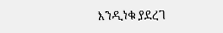እንዲነቁ ያደረገ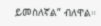ይመስለኛል” ብለዋል።